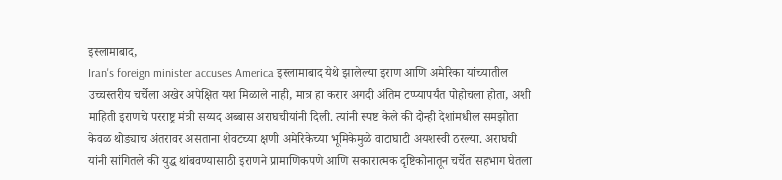इस्लामाबाद,
Iran's foreign minister accuses America इस्लामाबाद येथे झालेल्या इराण आणि अमेरिका यांच्यातील उच्चस्तरीय चर्चेला अखेर अपेक्षित यश मिळाले नाही, मात्र हा करार अगदी अंतिम टप्प्यापर्यंत पोहोचला होता, अशी माहिती इराणचे परराष्ट्र मंत्री सय्यद अब्बास अराघचीयांनी दिली. त्यांनी स्पष्ट केले की दोन्ही देशांमधील समझोता केवळ थोड्याच अंतरावर असताना शेवटच्या क्षणी अमेरिकेच्या भूमिकेमुळे वाटाघाटी अयशस्वी ठरल्या. अराघची यांनी सांगितले की युद्ध थांबवण्यासाठी इराणने प्रामाणिकपणे आणि सकारात्मक दृष्टिकोनातून चर्चेत सहभाग घेतला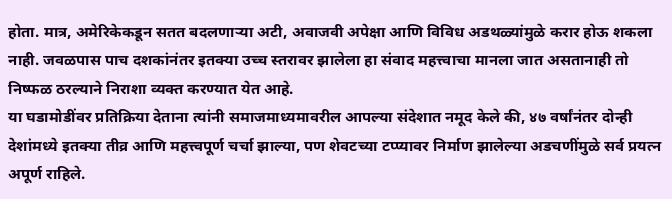होता. मात्र, अमेरिकेकडून सतत बदलणाऱ्या अटी, अवाजवी अपेक्षा आणि विविध अडथळ्यांमुळे करार होऊ शकला नाही. जवळपास पाच दशकांनंतर इतक्या उच्च स्तरावर झालेला हा संवाद महत्त्वाचा मानला जात असतानाही तो निष्फळ ठरल्याने निराशा व्यक्त करण्यात येत आहे.
या घडामोडींवर प्रतिक्रिया देताना त्यांनी समाजमाध्यमावरील आपल्या संदेशात नमूद केले की, ४७ वर्षांनंतर दोन्ही देशांमध्ये इतक्या तीव्र आणि महत्त्वपूर्ण चर्चा झाल्या, पण शेवटच्या टप्प्यावर निर्माण झालेल्या अडचणींमुळे सर्व प्रयत्न अपूर्ण राहिले.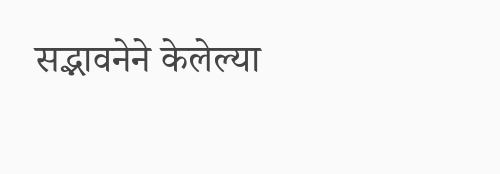सद्भावनेने केलेल्या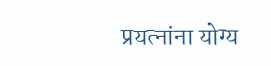प्रयत्नांना योग्य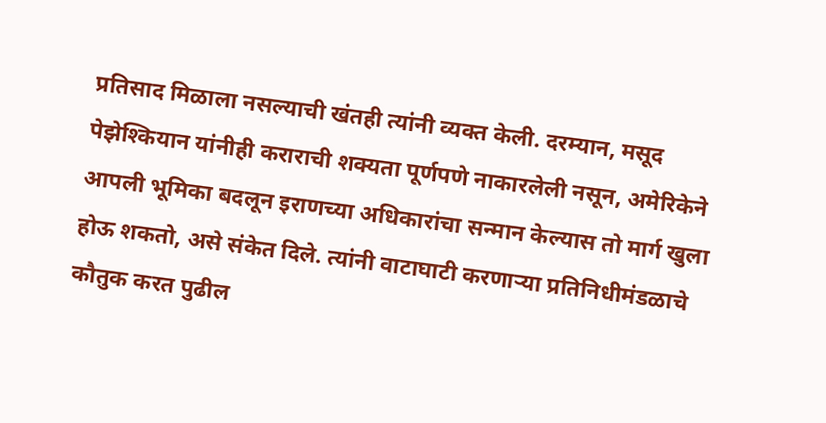प्रतिसाद मिळाला नसल्याची खंतही त्यांनी व्यक्त केली. दरम्यान, मसूद पेझेश्कियान यांनीही कराराची शक्यता पूर्णपणे नाकारलेली नसून, अमेरिकेने आपली भूमिका बदलून इराणच्या अधिकारांचा सन्मान केल्यास तो मार्ग खुला होऊ शकतो, असे संकेत दिले. त्यांनी वाटाघाटी करणाऱ्या प्रतिनिधीमंडळाचे कौतुक करत पुढील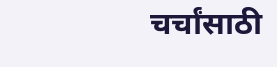चर्चांसाठी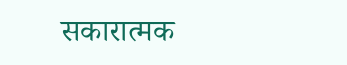सकारात्मक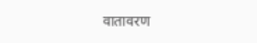वातावरण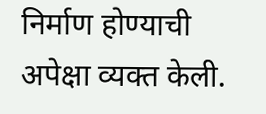निर्माण होण्याची अपेक्षा व्यक्त केली.